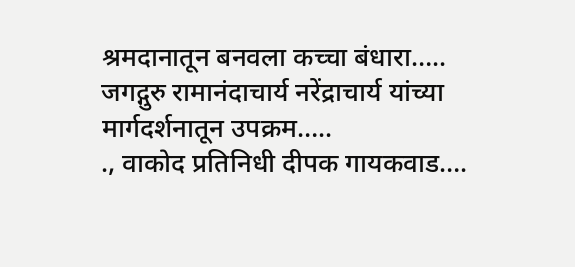श्रमदानातून बनवला कच्चा बंधारा…..
जगद्गुरु रामानंदाचार्य नरेंद्राचार्य यांच्या मार्गदर्शनातून उपक्रम…..
., वाकोद प्रतिनिधी दीपक गायकवाड….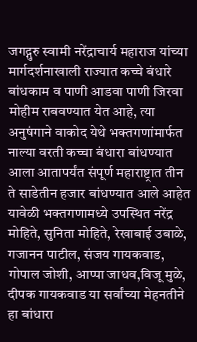जगद्गुरु स्वामी नरेंद्राचार्य महाराज यांच्या मार्गदर्शनाखाली राज्यात कच्चे बंधारे बांधकाम व पाणी आडवा पाणी जिरवा मोहीम राबवण्यात येत आहे, त्या अनुषंगाने वाकोद येथे भक्तगणांमार्फत नाल्या वरती कच्चा बंधारा बांधण्यात आला आतापर्यंत संपूर्ण महाराष्ट्रात तीन ते साडेतीन हजार बांधण्यात आले आहेत यावेळी भक्तगणामध्ये उपस्थित नरेंद्र मोहिते, सुनिता मोहिते, रेखाबाई उबाळे, गजानन पाटील, संजय गायकवाड, गोपाल जोशी, आप्पा जाधव,विजू मुळे, दीपक गायकवाड या सर्वांच्या मेहनतीने हा बांधारा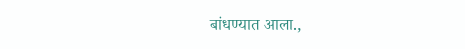बांधण्यात आला.,